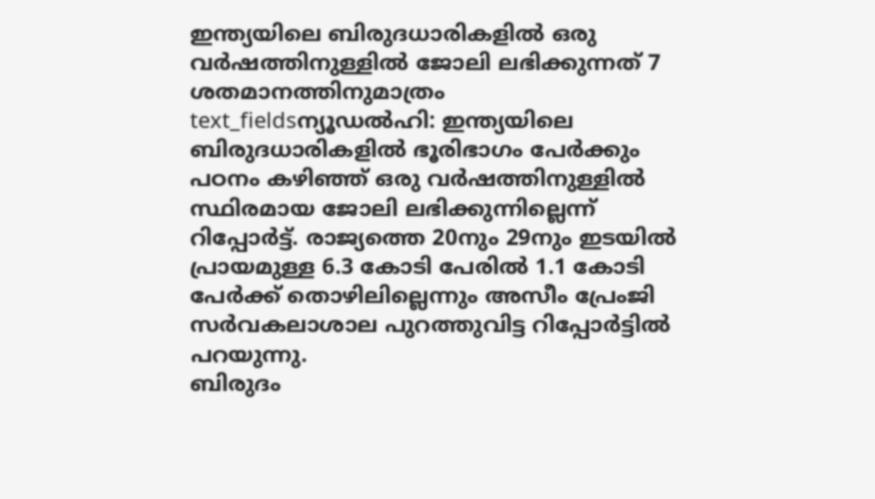ഇന്ത്യയിലെ ബിരുദധാരികളിൽ ഒരു വർഷത്തിനുള്ളിൽ ജോലി ലഭിക്കുന്നത് 7 ശതമാനത്തിനുമാത്രം
text_fieldsന്യൂഡൽഹി: ഇന്ത്യയിലെ ബിരുദധാരികളിൽ ഭൂരിഭാഗം പേർക്കും പഠനം കഴിഞ്ഞ് ഒരു വർഷത്തിനുള്ളിൽ സ്ഥിരമായ ജോലി ലഭിക്കുന്നില്ലെന്ന് റിപ്പോർട്ട്. രാജ്യത്തെ 20നും 29നും ഇടയിൽ പ്രായമുള്ള 6.3 കോടി പേരിൽ 1.1 കോടി പേർക്ക് തൊഴിലില്ലെന്നും അസീം പ്രേംജി സർവകലാശാല പുറത്തുവിട്ട റിപ്പോർട്ടിൽ പറയുന്നു.
ബിരുദം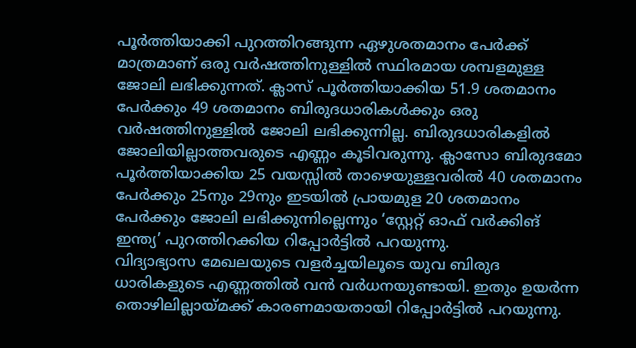പൂർത്തിയാക്കി പുറത്തിറങ്ങുന്ന ഏഴുശതമാനം പേർക്ക് മാത്രമാണ് ഒരു വർഷത്തിനുള്ളിൽ സ്ഥിരമായ ശമ്പളമുള്ള ജോലി ലഭിക്കുന്നത്. ക്ലാസ് പൂർത്തിയാക്കിയ 51.9 ശതമാനം പേർക്കും 49 ശതമാനം ബിരുദധാരികൾക്കും ഒരു വർഷത്തിനുള്ളിൽ ജോലി ലഭിക്കുന്നില്ല. ബിരുദധാരികളിൽ ജോലിയില്ലാത്തവരുടെ എണ്ണം കൂടിവരുന്നു. ക്ലാസോ ബിരുദമോ പൂർത്തിയാക്കിയ 25 വയസ്സിൽ താഴെയുള്ളവരിൽ 40 ശതമാനം പേർക്കും 25നും 29നും ഇടയിൽ പ്രായമുള 20 ശതമാനം പേർക്കും ജോലി ലഭിക്കുന്നില്ലെന്നും ‘സ്റ്റേറ്റ് ഓഫ് വർക്കിങ് ഇന്ത്യ’ പുറത്തിറക്കിയ റിപ്പോർട്ടിൽ പറയുന്നു.
വിദ്യാഭ്യാസ മേഖലയുടെ വളർച്ചയിലൂടെ യുവ ബിരുദ ധാരികളുടെ എണ്ണത്തിൽ വൻ വർധനയുണ്ടായി. ഇതും ഉയർന്ന തൊഴിലില്ലായ്മക്ക് കാരണമായതായി റിപ്പോർട്ടിൽ പറയുന്നു.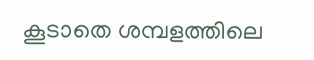കൂടാതെ ശമ്പളത്തിലെ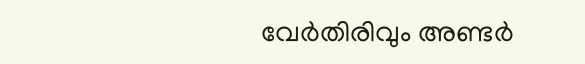വേർതിരിവും അണ്ടർ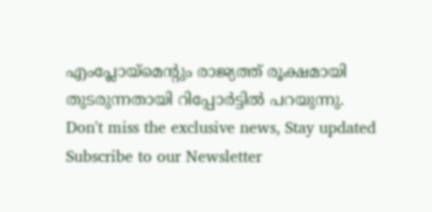എംപ്ലോയ്മെന്റും രാജ്യത്ത് രൂക്ഷമായി തുടരുന്നതായി റിപ്പോർട്ടിൽ പറയുന്നു.
Don't miss the exclusive news, Stay updated
Subscribe to our Newsletter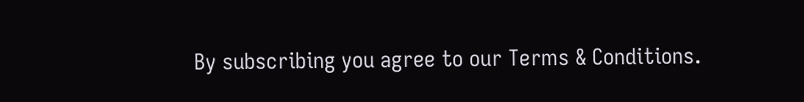By subscribing you agree to our Terms & Conditions.